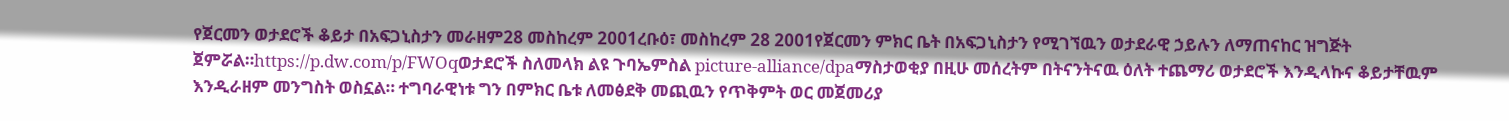የጀርመን ወታደሮች ቆይታ በአፍጋኒስታን መራዘም28 መስከረም 2001ረቡዕ፣ መስከረም 28 2001የጀርመን ምክር ቤት በአፍጋኒስታን የሚገኘዉን ወታደራዊ ኃይሉን ለማጠናከር ዝግጅት ጀምሯል።https://p.dw.com/p/FWOqወታደሮች ስለመላክ ልዩ ጉባኤምስል picture-alliance/dpaማስታወቂያ በዚሁ መሰረትም በትናንትናዉ ዕለት ተጨማሪ ወታደሮች እንዲላኩና ቆይታቸዉም እንዲራዘም መንግስት ወስኗል። ተግባራዊነቱ ግን በምክር ቤቱ ለመፅደቅ መጪዉን የጥቅምት ወር መጀመሪያ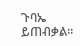ጉባኤ ይጠብቃል።